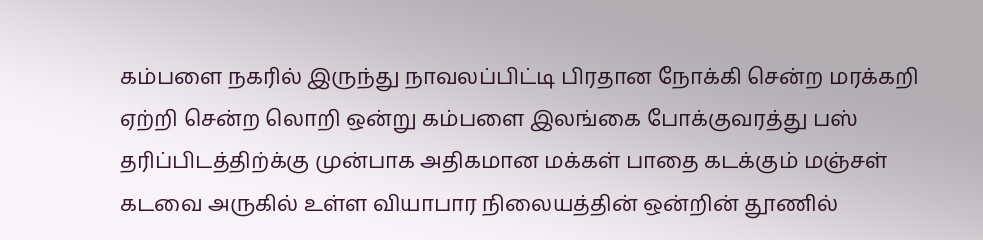கம்பளை நகரில் இருந்து நாவலப்பிட்டி பிரதான நோக்கி சென்ற மரக்கறி ஏற்றி சென்ற லொறி ஒன்று கம்பளை இலங்கை போக்குவரத்து பஸ் தரிப்பிடத்திற்க்கு முன்பாக அதிகமான மக்கள் பாதை கடக்கும் மஞ்சள் கடவை அருகில் உள்ள வியாபார நிலையத்தின் ஒன்றின் தூணில்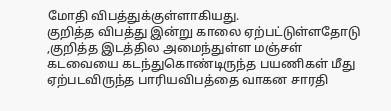மோதி விபத்துக்குள்ளாகியது.
குறித்த விபத்து இன்று காலை ஏற்பட்டுள்ளதோடு ,குறித்த இடத்தில அமைந்துள்ள மஞ்சள் கடவையை கடந்துகொண்டிருந்த பயணிகள் மீது ஏற்படவிருந்த பாரியவிபத்தை வாகன சாரதி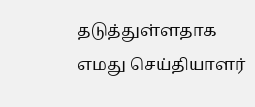தடுத்துள்ளதாக எமது செய்தியாளர்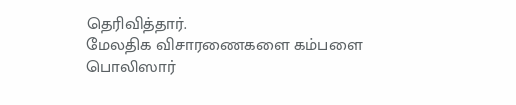தெரிவித்தார்.
மேலதிக விசாரணைகளை கம்பளை பொலிஸார்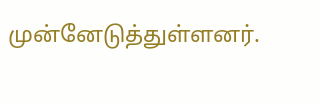முன்னேடுத்துள்ளனர்.